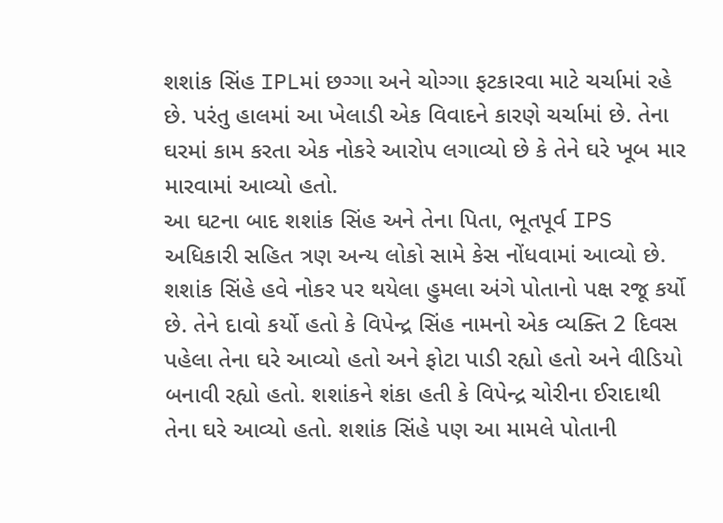શશાંક સિંહ IPLમાં છગ્ગા અને ચોગ્ગા ફટકારવા માટે ચર્ચામાં રહે છે. પરંતુ હાલમાં આ ખેલાડી એક વિવાદને કારણે ચર્ચામાં છે. તેના ઘરમાં કામ કરતા એક નોકરે આરોપ લગાવ્યો છે કે તેને ઘરે ખૂબ માર મારવામાં આવ્યો હતો.
આ ઘટના બાદ શશાંક સિંહ અને તેના પિતા, ભૂતપૂર્વ IPS અધિકારી સહિત ત્રણ અન્ય લોકો સામે કેસ નોંધવામાં આવ્યો છે. શશાંક સિંહે હવે નોકર પર થયેલા હુમલા અંગે પોતાનો પક્ષ રજૂ કર્યો છે. તેને દાવો કર્યો હતો કે વિપેન્દ્ર સિંહ નામનો એક વ્યક્તિ 2 દિવસ પહેલા તેના ઘરે આવ્યો હતો અને ફોટા પાડી રહ્યો હતો અને વીડિયો બનાવી રહ્યો હતો. શશાંકને શંકા હતી કે વિપેન્દ્ર ચોરીના ઈરાદાથી તેના ઘરે આવ્યો હતો. શશાંક સિંહે પણ આ મામલે પોતાની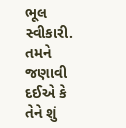ભૂલ સ્વીકારી. તમને જણાવી દઈએ કે તેને શું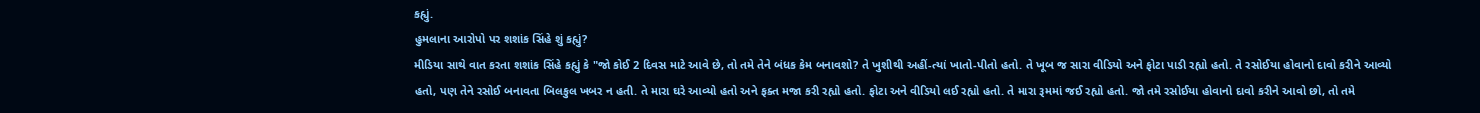કહ્યું.
હુમલાના આરોપો પર શશાંક સિંહે શું કહ્યું?
મીડિયા સાથે વાત કરતા શશાંક સિંહે કહ્યું કે "જો કોઈ 2 દિવસ માટે આવે છે, તો તમે તેને બંધક કેમ બનાવશો? તે ખુશીથી અહીં-ત્યાં ખાતો-પીતો હતો. તે ખૂબ જ સારા વીડિયો અને ફોટા પાડી રહ્યો હતો. તે રસોઈયા હોવાનો દાવો કરીને આવ્યો હતો, પણ તેને રસોઈ બનાવતા બિલકુલ ખબર ન હતી. તે મારા ઘરે આવ્યો હતો અને ફક્ત મજા કરી રહ્યો હતો. ફોટા અને વીડિયો લઈ રહ્યો હતો. તે મારા રૂમમાં જઈ રહ્યો હતો. જો તમે રસોઈયા હોવાનો દાવો કરીને આવો છો, તો તમે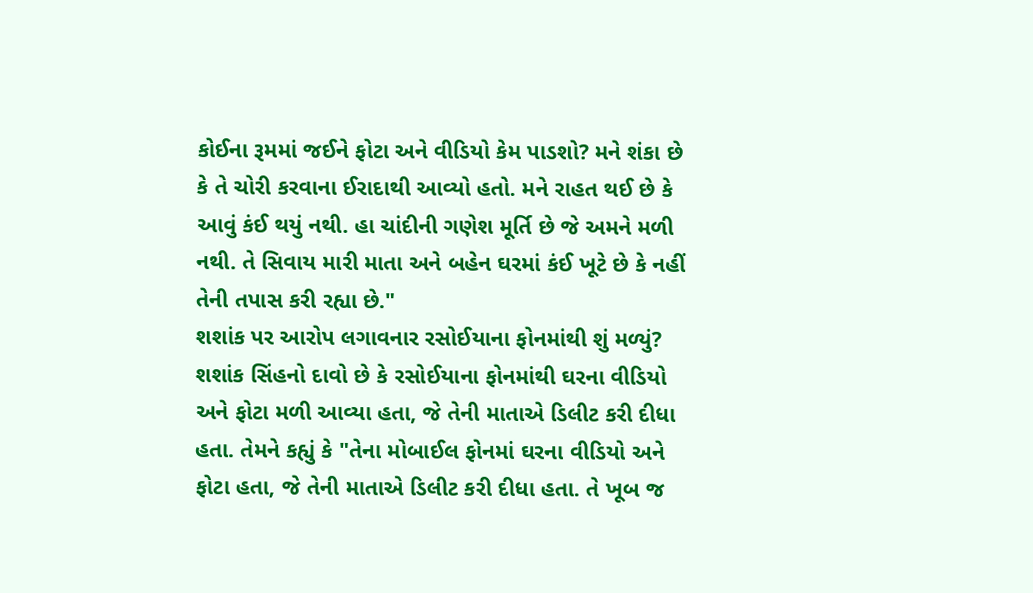કોઈના રૂમમાં જઈને ફોટા અને વીડિયો કેમ પાડશો? મને શંકા છે કે તે ચોરી કરવાના ઈરાદાથી આવ્યો હતો. મને રાહત થઈ છે કે આવું કંઈ થયું નથી. હા ચાંદીની ગણેશ મૂર્તિ છે જે અમને મળી નથી. તે સિવાય મારી માતા અને બહેન ઘરમાં કંઈ ખૂટે છે કે નહીં તેની તપાસ કરી રહ્યા છે."
શશાંક પર આરોપ લગાવનાર રસોઈયાના ફોનમાંથી શું મળ્યું?
શશાંક સિંહનો દાવો છે કે રસોઈયાના ફોનમાંથી ઘરના વીડિયો અને ફોટા મળી આવ્યા હતા, જે તેની માતાએ ડિલીટ કરી દીધા હતા. તેમને કહ્યું કે "તેના મોબાઈલ ફોનમાં ઘરના વીડિયો અને ફોટા હતા, જે તેની માતાએ ડિલીટ કરી દીધા હતા. તે ખૂબ જ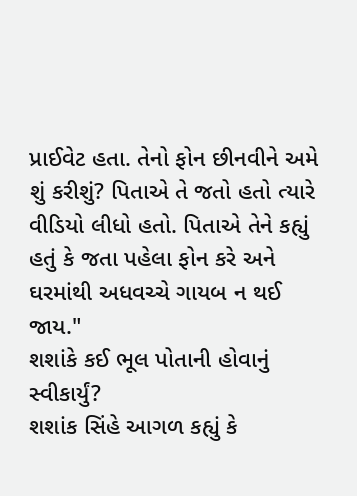પ્રાઈવેટ હતા. તેનો ફોન છીનવીને અમે શું કરીશું? પિતાએ તે જતો હતો ત્યારે વીડિયો લીધો હતો. પિતાએ તેને કહ્યું હતું કે જતા પહેલા ફોન કરે અને ઘરમાંથી અધવચ્ચે ગાયબ ન થઈ જાય."
શશાંકે કઈ ભૂલ પોતાની હોવાનું સ્વીકાર્યું?
શશાંક સિંહે આગળ કહ્યું કે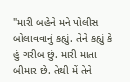"મારી બહેને મને પોલીસ બોલાવવાનું કહ્યું. તેને કહ્યું કે હું ગરીબ છું. મારી માતા બીમાર છે. તેથી મેં તેને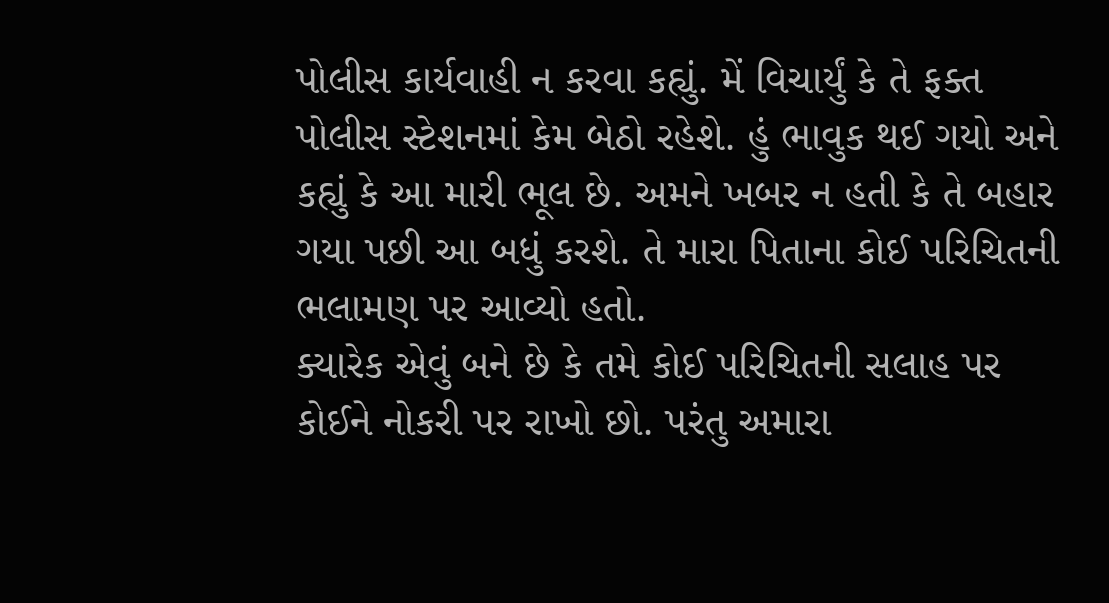પોલીસ કાર્યવાહી ન કરવા કહ્યું. મેં વિચાર્યું કે તે ફક્ત પોલીસ સ્ટેશનમાં કેમ બેઠો રહેશે. હું ભાવુક થઈ ગયો અને કહ્યું કે આ મારી ભૂલ છે. અમને ખબર ન હતી કે તે બહાર ગયા પછી આ બધું કરશે. તે મારા પિતાના કોઈ પરિચિતની ભલામણ પર આવ્યો હતો.
ક્યારેક એવું બને છે કે તમે કોઈ પરિચિતની સલાહ પર કોઈને નોકરી પર રાખો છો. પરંતુ અમારા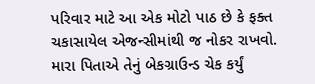પરિવાર માટે આ એક મોટો પાઠ છે કે ફક્ત ચકાસાયેલ એજન્સીમાંથી જ નોકર રાખવો. મારા પિતાએ તેનું બેકગ્રાઉન્ડ ચેક કર્યું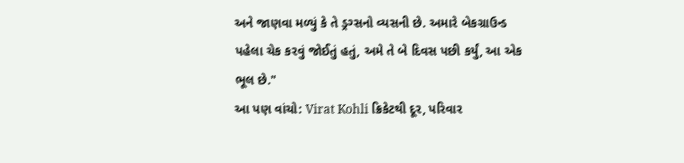અને જાણવા મળ્યું કે તે ડ્રગ્સનો વ્યસની છે. અમારે બેકગ્રાઉન્ડ પહેલા ચેક કરવું જોઈતું હતું, અમે તે બે દિવસ પછી કર્યું, આ એક ભૂલ છે."
આ પણ વાંચો: Virat Kohli ક્રિકેટથી દૂર, પરિવાર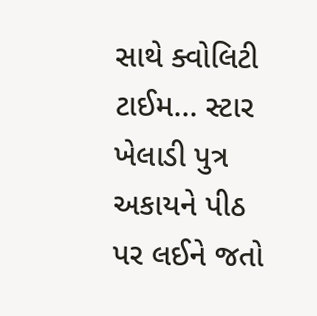સાથે ક્વોલિટી ટાઈમ... સ્ટાર ખેલાડી પુત્ર અકાયને પીઠ પર લઈને જતો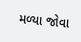મળ્યા જોવા